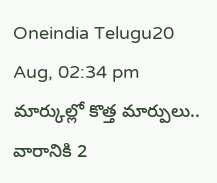Oneindia Telugu20 Aug, 02:34 pm
మార్కుల్లో కొత్త మార్పులు.. వారానికి 2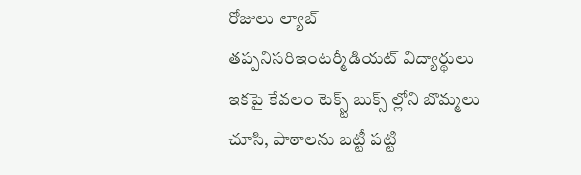రోజులు ల్యాబ్ తప్పనిసరిఇంటర్మీడియట్ విద్యార్థులు ఇకపై కేవలం టెక్స్ట్ బుక్స్ ల్లోని బొమ్మలు చూసి, పాఠాలను బట్టీ పట్టి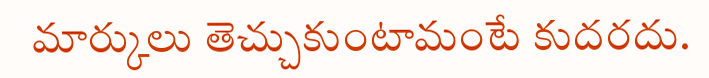మార్కులు తెచ్చుకుంటామంటే కుదరదు.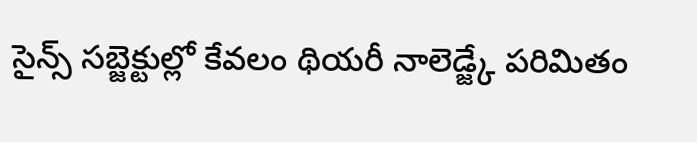సైన్స్ సబ్జెక్టుల్లో కేవలం థియరీ నాలెడ్జ్కే పరిమితం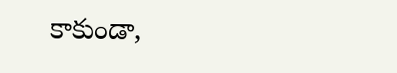కాకుండా,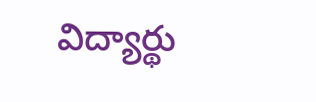విద్యార్థు